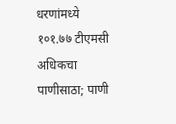धरणांमध्ये १०१.७७ टीएमसी अधिकचा पाणीसाठा; पाणी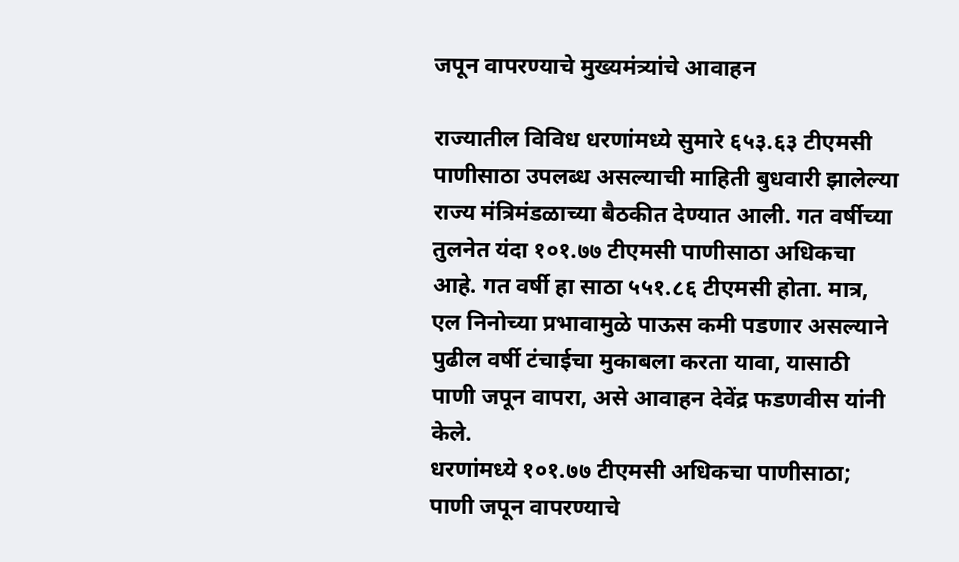जपून वापरण्याचे मुख्यमंत्र्यांचे आवाहन

राज्यातील विविध धरणांमध्ये सुमारे ६५३.६३ टीएमसी पाणीसाठा उपलब्ध असल्याची माहिती बुधवारी झालेल्या राज्य मंत्रिमंडळाच्या बैठकीत देण्यात आली. गत वर्षीच्या तुलनेत यंदा १०१.७७ टीएमसी पाणीसाठा अधिकचा आहे. गत वर्षी हा साठा ५५१.८६ टीएमसी होता. मात्र, एल निनोच्या प्रभावामुळे पाऊस कमी पडणार असल्याने पुढील वर्षी टंचाईचा मुकाबला करता यावा, यासाठी पाणी जपून वापरा, असे आवाहन देवेंद्र फडणवीस यांनी केले.
धरणांमध्ये १०१.७७ टीएमसी अधिकचा पाणीसाठा; पाणी जपून वापरण्याचे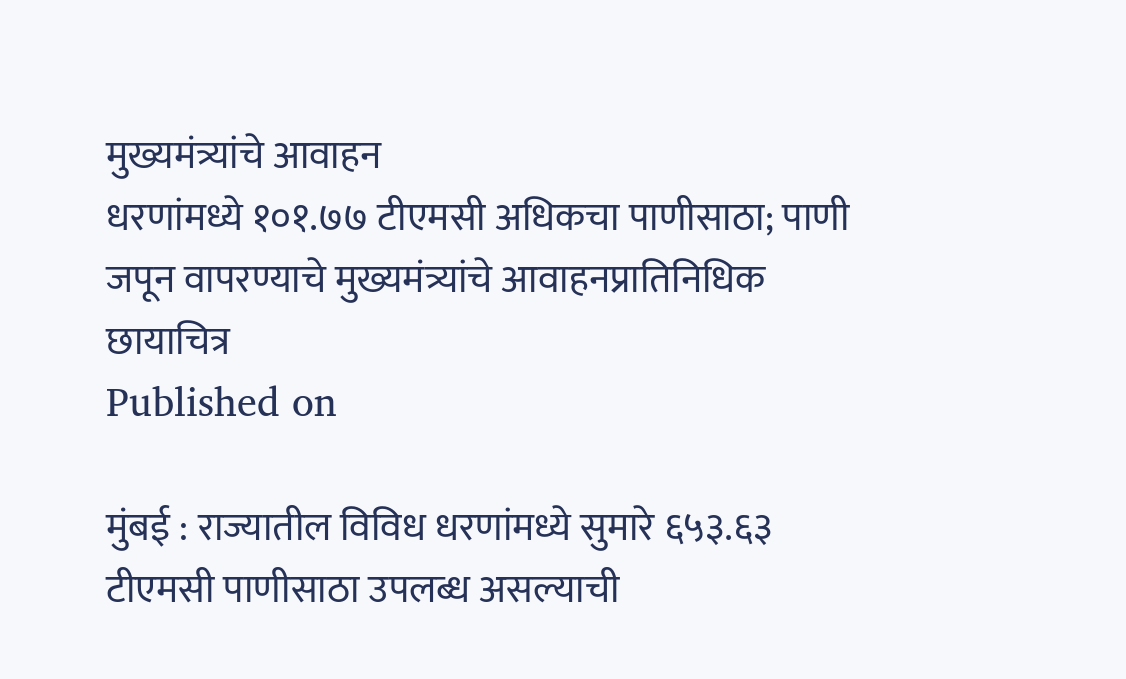मुख्यमंत्र्यांचे आवाहन
धरणांमध्ये १०१.७७ टीएमसी अधिकचा पाणीसाठा; पाणी जपून वापरण्याचे मुख्यमंत्र्यांचे आवाहनप्रातिनिधिक छायाचित्र
Published on

मुंबई : राज्यातील विविध धरणांमध्ये सुमारे ६५३.६३ टीएमसी पाणीसाठा उपलब्ध असल्याची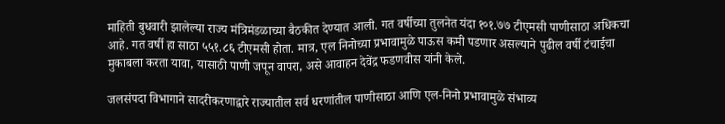माहिती बुधवारी झालेल्या राज्य मंत्रिमंडळाच्या बैठकीत देण्यात आली. गत वर्षीच्या तुलनेत यंदा १०१.७७ टीएमसी पाणीसाठा अधिकचा आहे. गत वर्षी हा साठा ५५१.८६ टीएमसी होता. मात्र, एल निनोच्या प्रभावामुळे पाऊस कमी पडणार असल्याने पुढील वर्षी टंचाईचा मुकाबला करता यावा, यासाठी पाणी जपून वापरा, असे आवाहन देवेंद्र फडणवीस यांनी केले.

जलसंपदा विभागाने सादरीकरणाद्वारे राज्यातील सर्व धरणांतील पाणीसाठा आणि एल-निनो प्रभावामुळे संभाव्य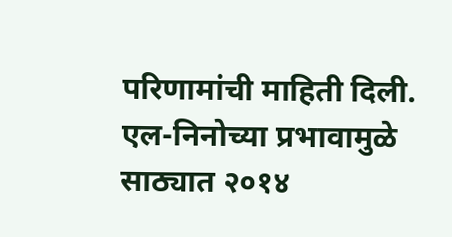परिणामांची माहिती दिली. एल-निनोच्या प्रभावामुळे साठ्यात २०१४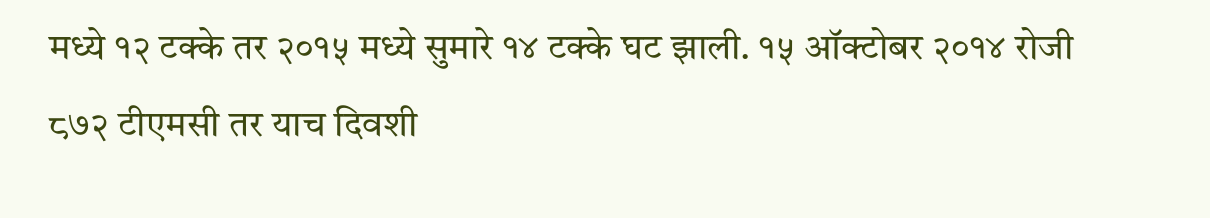मध्ये १२ टक्के तर २०१५ मध्ये सुमारे १४ टक्के घट झाली. १५ ऑक्टोबर २०१४ रोजी ८७२ टीएमसी तर याच दिवशी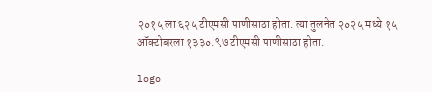२०१५ ला ६२५ टीएमसी पाणीसाठा होता. त्या तुलनेत २०२५ मध्ये १५ ऑक्टोबरला १३३०.९७ टीएमसी पाणीसाठा होता.

logo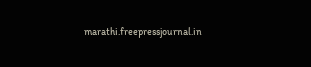marathi.freepressjournal.in